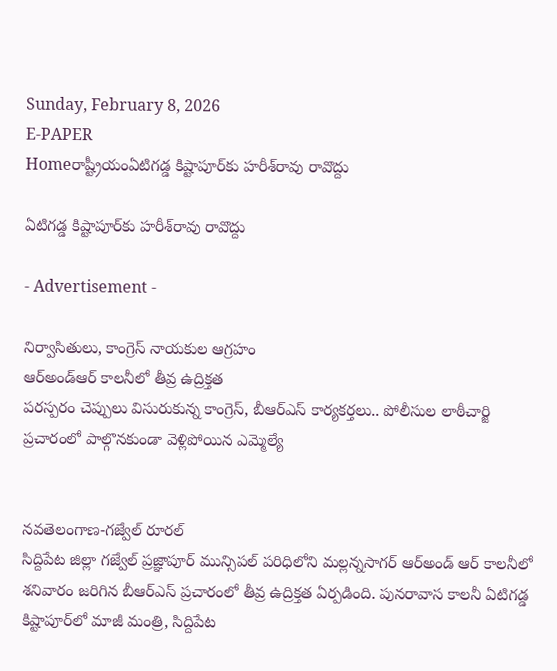Sunday, February 8, 2026
E-PAPER
Homeరాష్ట్రీయంఏటిగడ్డ కిష్టాపూర్‌కు హరీశ్‌రావు రావొద్దు

ఏటిగడ్డ కిష్టాపూర్‌కు హరీశ్‌రావు రావొద్దు

- Advertisement -

నిర్వాసితులు, కాంగ్రెస్‌ నాయకుల ఆగ్రహం
ఆర్‌అండ్‌ఆర్‌ కాలనీలో తీవ్ర ఉద్రిక్తత
పరస్పరం చెప్పులు విసురుకున్న కాంగ్రెస్‌, బీఆర్‌ఎస్‌ కార్యకర్తలు.. పోలీసుల లాఠీచార్జి
ప్రచారంలో పాల్గొనకుండా వెళ్లిపోయిన ఎమ్మెల్యే


నవతెలంగాణ-గజ్వేల్‌ రూరల్‌
సిద్దిపేట జిల్లా గజ్వేల్‌ ప్రజ్ఞాపూర్‌ మున్సిపల్‌ పరిధిలోని మల్లన్నసాగర్‌ ఆర్‌అండ్‌ ఆర్‌ కాలనీలో శనివారం జరిగిన బీఆర్‌ఎస్‌ ప్రచారంలో తీవ్ర ఉద్రిక్తత ఏర్పడింది. పునరావాస కాలనీ ఏటిగడ్డ కిష్టాపూర్‌లో మాజీ మంత్రి, సిద్దిపేట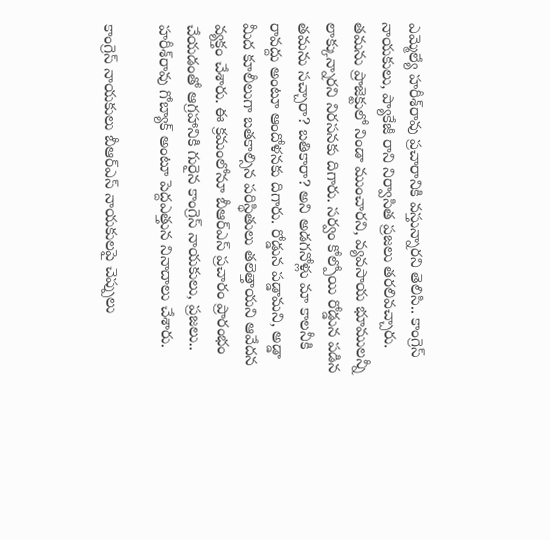ఎమ్మెల్యే హరీశ్‌రావు ప్రచారానికి వస్తున్నారని తెలిసి.. కాంగ్రెస్‌ నాయకులు, ప్యాకేజీ రాని నిర్వాసిత ప్రజలు తరలివచ్చారు. తమను ప్రాజెక్టులో నిండా ముంచారని, వ్యవసాయ భూములన్నీ లాక్కున్నారని నిరసనకు దిగారు. సర్వం కోల్పోయి రోడ్డున పడిన తమను సచ్చారా? బతికారా? అని అడగనోళ్లు మా కాలనీకి రావద్దు అంటూ ఆందోళనకు దిగారు. రోడ్డున పడ్డామని, అడ్డా మీద కూలీలుగా బతకాల్సిన పరిస్థితులు తలెత్తాయని ఆవేదన వ్యక్తం చేశారు. ఈ క్రమంలోనూ బీఆర్‌ఎస్‌ ప్రచారం ప్రారంభం చేయడంతో ఆగ్రహానికి గురైన కాంగ్రెస్‌ నాయకులు, ప్రజలు.. హరీశ్‌రావు గోబ్యాక్‌ అంటూ పెద్దఎత్తున నినాదాలు చేశారు.

కాంగ్రెస్‌ నాయకులు బీఆర్‌ఎస్‌ నాయకులపై చెప్పులు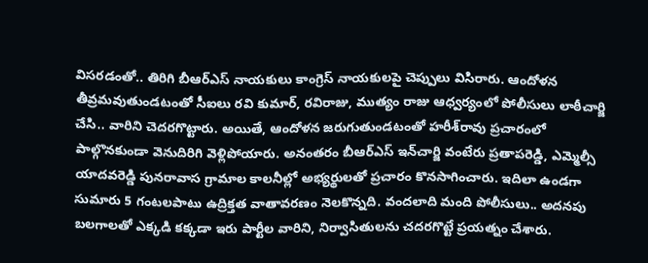విసరడంతో.. తిరిగి బీఆర్‌ఎస్‌ నాయకులు కాంగ్రెస్‌ నాయకులపై చెప్పులు విసిరారు. ఆందోళన తీవ్రమవుతుండటంతో సీఐలు రవి కుమార్‌, రవిరాజు, ముత్యం రాజు ఆధ్వర్యంలో పోలీసులు లాఠీచార్జి చేసి.. వారిని చెదరగొట్టారు. అయితే, ఆందోళన జరుగుతుండటంతో హరీశ్‌రావు ప్రచారంలో పాల్గొనకుండా వెనుదిరిగి వెళ్లిపోయారు. అనంతరం బీఆర్‌ఎస్‌ ఇన్‌చార్జి వంటేరు ప్రతాపరెడ్డి, ఎమ్మెల్సీ యాదవరెడ్డి పునరావాస గ్రామాల కాలనీల్లో అభ్యర్థులతో ప్రచారం కొనసాగించారు. ఇదిలా ఉండగా సుమారు 5 గంటలపాటు ఉద్రిక్తత వాతావరణం నెలకొన్నది. వందలాది మంది పోలీసులు.. అదనపు బలగాలతో ఎక్కడి కక్కడా ఇరు పార్టీల వారిని, నిర్వాసితులను చదరగొట్టే ప్రయత్నం చేశారు.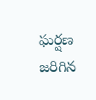ఘర్షణ జరిగిన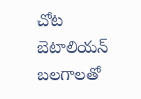చోట బెటాలియన్‌ బలగాలతో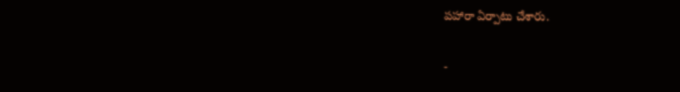పహారా ఏర్పాటు చేశారు.

-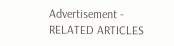Advertisement -
RELATED ARTICLES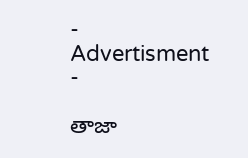- Advertisment -

తాజా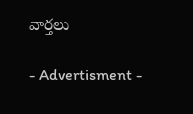వార్తలు

- Advertisment -